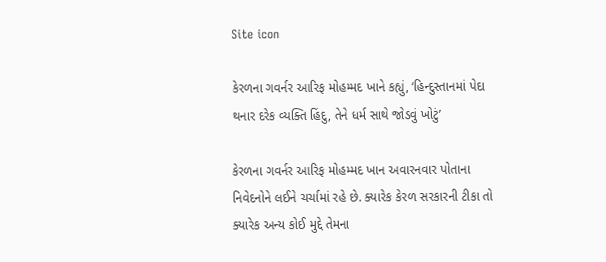Site icon

કેરળના ગવર્નર આરિફ મોહમ્મદ ખાને કહ્યું, ‘હિન્દુસ્તાનમાં પેદા થનાર દરેક વ્યક્તિ હિંદુ, તેને ધર્મ સાથે જોડવું ખોટું’

કેરળના ગવર્નર આરિફ મોહમ્મદ ખાન અવારનવાર પોતાના નિવેદનોને લઈને ચર્ચામાં રહે છે. ક્યારેક કેરળ સરકારની ટીકા તો ક્યારેક અન્ય કોઈ મુદ્દે તેમના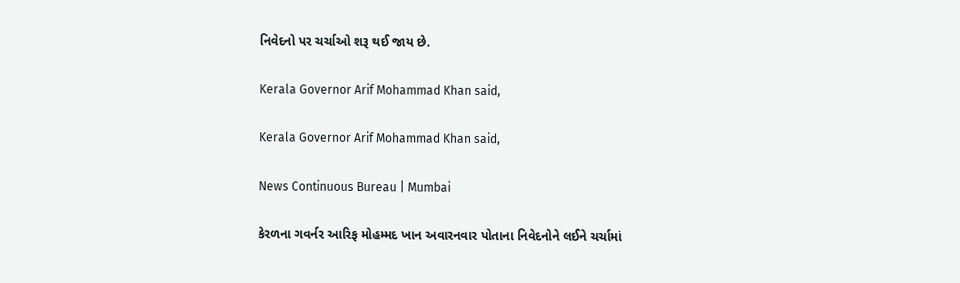નિવેદનો પર ચર્ચાઓ શરૂ થઈ જાય છે.

Kerala Governor Arif Mohammad Khan said,

Kerala Governor Arif Mohammad Khan said,

News Continuous Bureau | Mumbai

કેરળના ગવર્નર આરિફ મોહમ્મદ ખાન અવારનવાર પોતાના નિવેદનોને લઈને ચર્ચામાં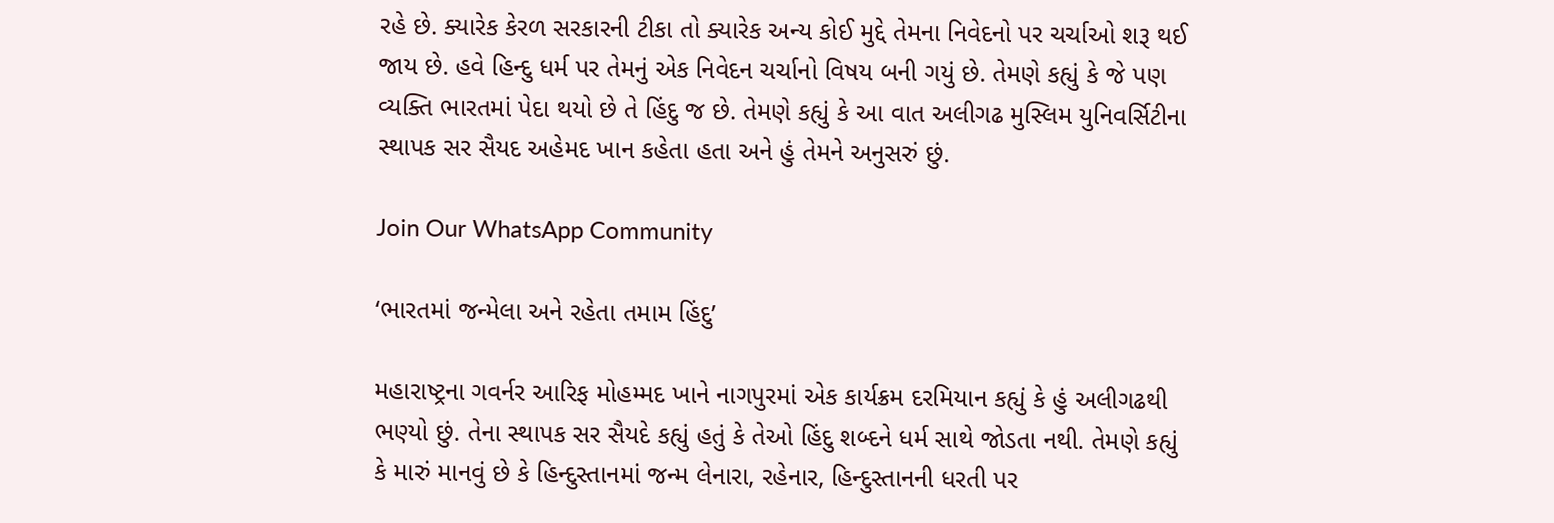રહે છે. ક્યારેક કેરળ સરકારની ટીકા તો ક્યારેક અન્ય કોઈ મુદ્દે તેમના નિવેદનો પર ચર્ચાઓ શરૂ થઈ જાય છે. હવે હિન્દુ ધર્મ પર તેમનું એક નિવેદન ચર્ચાનો વિષય બની ગયું છે. તેમણે કહ્યું કે જે પણ વ્યક્તિ ભારતમાં પેદા થયો છે તે હિંદુ જ છે. તેમણે કહ્યું કે આ વાત અલીગઢ મુસ્લિમ યુનિવર્સિટીના સ્થાપક સર સૈયદ અહેમદ ખાન કહેતા હતા અને હું તેમને અનુસરું છું.

Join Our WhatsApp Community

‘ભારતમાં જન્મેલા અને રહેતા તમામ હિંદુ’

મહારાષ્ટ્રના ગવર્નર આરિફ મોહમ્મદ ખાને નાગપુરમાં એક કાર્યક્રમ દરમિયાન કહ્યું કે હું અલીગઢથી ભણ્યો છું. તેના સ્થાપક સર સૈયદે કહ્યું હતું કે તેઓ હિંદુ શબ્દને ધર્મ સાથે જોડતા નથી. તેમણે કહ્યું કે મારું માનવું છે કે હિન્દુસ્તાનમાં જન્મ લેનારા, રહેનાર, હિન્દુસ્તાનની ધરતી પર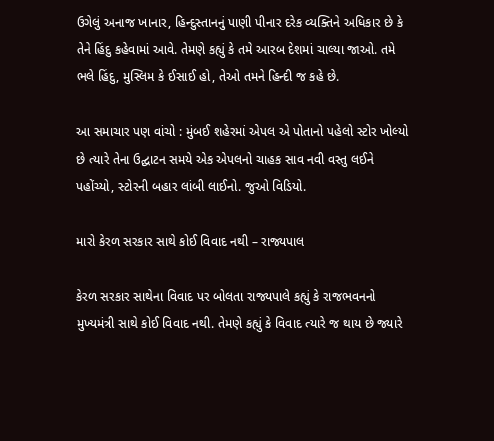ઉગેલું અનાજ ખાનાર, હિન્દુસ્તાનનું પાણી પીનાર દરેક વ્યક્તિને અધિકાર છે કે તેને હિંદુ કહેવામાં આવે. તેમણે કહ્યું કે તમે આરબ દેશમાં ચાલ્યા જાઓ. તમે ભલે હિંદુ, મુસ્લિમ કે ઈસાઈ હો, તેઓ તમને હિન્દી જ કહે છે.

આ સમાચાર પણ વાંચો : મુંબઈ શહેરમાં એપલ એ પોતાનો પહેલો સ્ટોર ખોલ્યો છે ત્યારે તેના ઉદ્ઘાટન સમયે એક એપલનો ચાહક સાવ નવી વસ્તુ લઈને પહોંચ્યો, સ્ટોરની બહાર લાંબી લાઈનો. જુઓ વિડિયો.

મારો કેરળ સરકાર સાથે કોઈ વિવાદ નથી – રાજ્યપાલ

કેરળ સરકાર સાથેના વિવાદ પર બોલતા રાજ્યપાલે કહ્યું કે રાજભવનનો મુખ્યમંત્રી સાથે કોઈ વિવાદ નથી. તેમણે કહ્યું કે વિવાદ ત્યારે જ થાય છે જ્યારે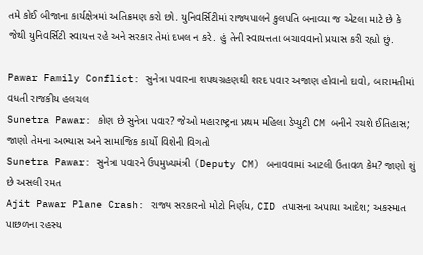તમે કોઈ બીજાના કાર્યક્ષેત્રમાં અતિક્રમણ કરો છો. યુનિવર્સિટીમાં રાજ્યપાલને કુલપતિ બનાવ્યા જ એટલા માટે છે કે જેથી યુનિવર્સિટી સ્વાયત્ત રહે અને સરકાર તેમાં દખલ ન કરે. હું તેની સ્વાયત્તતા બચાવવાનો પ્રયાસ કરી રહ્યો છું.

Pawar Family Conflict: સુનેત્રા પવારના શપથગ્રહણથી શરદ પવાર અજાણ હોવાનો દાવો, બારામતીમાં વધતી રાજકીય હલચલ
Sunetra Pawar: કોણ છે સુનેત્રા પવાર? જેઓ મહારાષ્ટ્રના પ્રથમ મહિલા ડેપ્યુટી CM બનીને રચશે ઈતિહાસ; જાણો તેમના અભ્યાસ અને સામાજિક કાર્યો વિશેની વિગતો
Sunetra Pawar: સુનેત્રા પવારને ઉપમુખ્યમંત્રી (Deputy CM) બનાવવામાં આટલી ઉતાવળ કેમ? જાણો શું છે અસલી રમત
Ajit Pawar Plane Crash: રાજ્ય સરકારનો મોટો નિર્ણય, CID તપાસના અપાયા આદેશ; અકસ્માત પાછળના રહસ્ય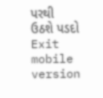પરથી ઉઠશે પડદો
Exit mobile version